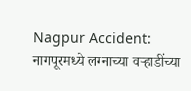Nagpur Accident: नागपूरमध्ये लग्नाच्या वऱ्हाडींच्या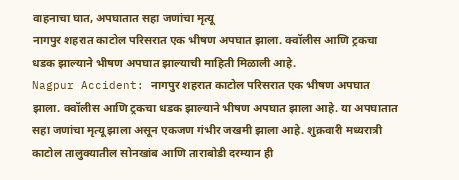वाहनाचा घात, अपघातात सहा जणांचा मृत्यू
नागपुर शहरात काटोल परिसरात एक भीषण अपघात झाला. क्वॉलीस आणि ट्रकचा धडक झाल्याने भीषण अपघात झाल्याची माहिती मिळाली आहे.
Nagpur Accident: नागपुर शहरात काटोल परिसरात एक भीषण अपघात झाला. क्वॉलीस आणि ट्रकचा धडक झाल्याने भीषण अपघात झाला आहे. या अपघातात सहा जणांचा मृत्यू झाला असून एकजण गंभीर जखमी झाला आहे. शुक्रवारी मध्यरात्री काटोल तालुक्यातील सोनखांब आणि ताराबोडी दरम्यान ही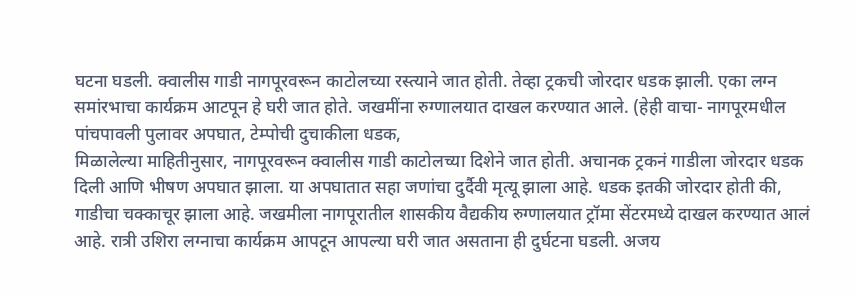घटना घडली. क्वालीस गाडी नागपूरवरून काटोलच्या रस्त्याने जात होती. तेव्हा ट्रकची जोरदार धडक झाली. एका लग्न समांरभाचा कार्यक्रम आटपून हे घरी जात होते. जखमींना रुग्णालयात दाखल करण्यात आले. (हेही वाचा- नागपूरमधील पांचपावली पुलावर अपघात, टेम्पोची दुचाकीला धडक,
मिळालेल्या माहितीनुसार, नागपूरवरून क्वालीस गाडी काटोलच्या दिशेने जात होती. अचानक ट्रकनं गाडीला जोरदार धडक दिली आणि भीषण अपघात झाला. या अपघातात सहा जणांचा दुर्दैवी मृत्यू झाला आहे. धडक इतकी जोरदार होती की, गाडीचा चक्काचूर झाला आहे. जखमीला नागपूरातील शासकीय वैद्यकीय रुग्णालयात ट्रॉमा सेंटरमध्ये दाखल करण्यात आलं आहे. रात्री उशिरा लग्नाचा कार्यक्रम आपटून आपल्या घरी जात असताना ही दुर्घटना घडली. अजय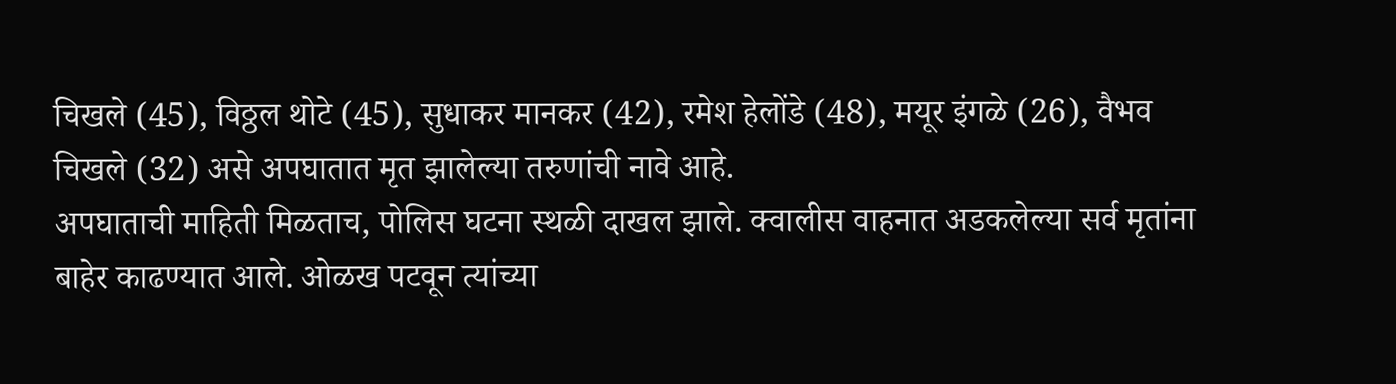चिखले (45), विठ्ठल थोटे (45), सुधाकर मानकर (42), रमेश हेलोंडे (48), मयूर इंगळे (26), वैभव चिखले (32) असे अपघातात मृत झालेल्या तरुणांची नावे आहे.
अपघाताची माहिती मिळताच, पोलिस घटना स्थळी दाखल झाले. क्वालीस वाहनात अडकलेल्या सर्व मृतांना बाहेर काढण्यात आले. ओळख पटवून त्यांच्या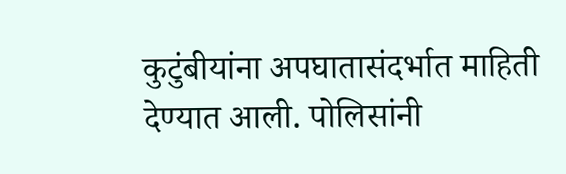कुटुंबीयांना अपघातासंदर्भात माहिती देण्यात आली. पोलिसांनी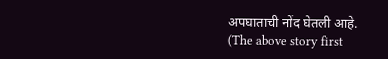अपघाताची नोंद घेतली आहे.
(The above story first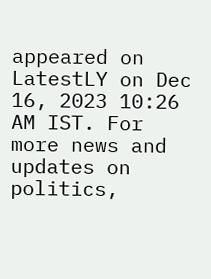appeared on LatestLY on Dec 16, 2023 10:26 AM IST. For more news and updates on politics,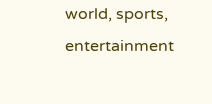world, sports, entertainment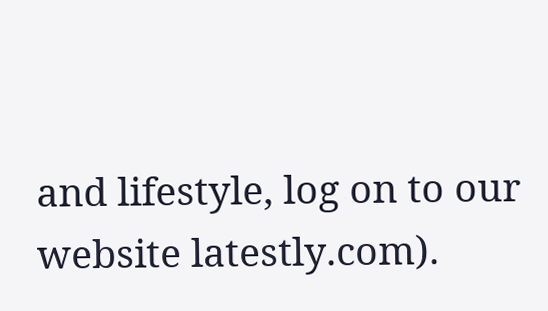and lifestyle, log on to our website latestly.com).